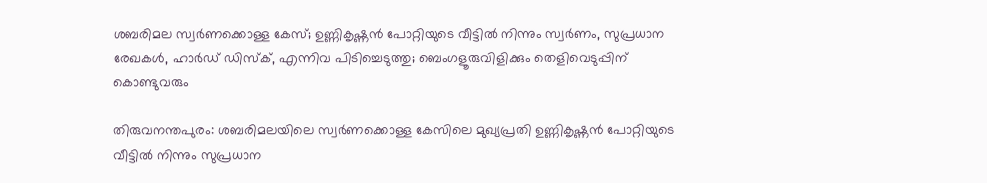ശബരിമല സ്വർണക്കൊള്ള കേസ്; ഉണ്ണികൃഷ്ണൻ പോറ്റിയുടെ വീട്ടിൽ നിന്നും സ്വർണം, സുപ്രധാന രേഖകൾ, ഹാർഡ് ഡിസ്ക്, എന്നിവ പിടിച്ചെടുത്തു; ബെംഗളൂരുവിളിക്കും തെളിവെടുപ്പിന് കൊണ്ടുവരും

തിരുവനന്തപുരം: ശബരിമലയിലെ സ്വർണക്കൊള്ള കേസിലെ മുഖ്യപ്രതി ഉണ്ണികൃഷ്ണൻ പോറ്റിയുടെ വീട്ടിൽ നിന്നും സുപ്രധാന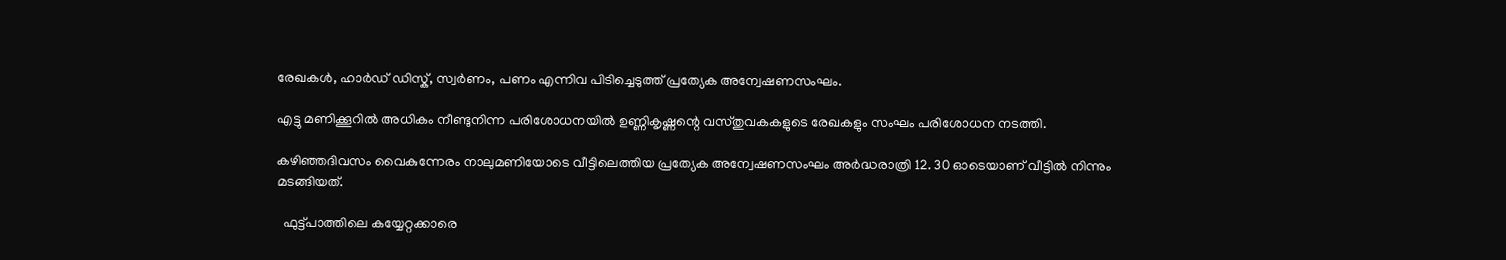രേഖകൾ, ഹാർഡ് ഡിസ്ക്, സ്വർണം, പണം എന്നിവ പിടിച്ചെടുത്ത് പ്രത്യേക അന്വേഷണസംഘം.

എട്ടു മണിക്കൂറിൽ അധികം നീണ്ടുനിന്ന പരിശോധനയിൽ ഉണ്ണികൃഷ്ണന്റെ വസ്തുവകകളുടെ രേഖകളും സംഘം പരിശോധന നടത്തി.

കഴിഞ്ഞദിവസം വൈകുന്നേരം നാലുമണിയോടെ വീട്ടിലെത്തിയ പ്രത്യേക അന്വേഷണസംഘം അർദ്ധരാത്രി 12. 30 ഓടെയാണ് വീട്ടിൽ നിന്നും മടങ്ങിയത്.

  ഫുട്ട്പാത്തിലെ കയ്യേറ്റക്കാരെ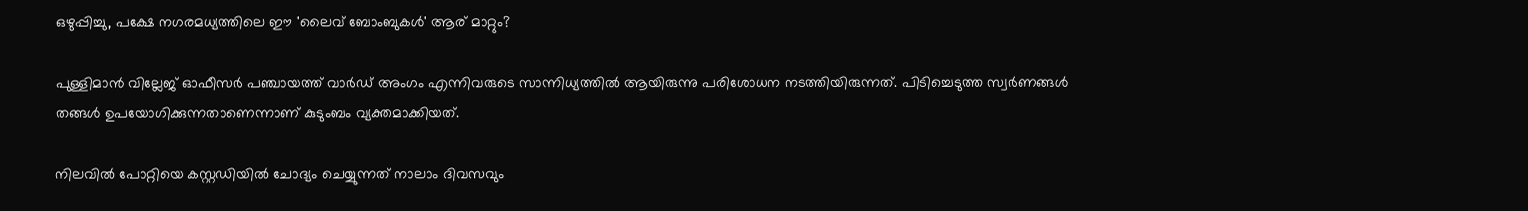ഒഴുപ്പിച്ചു, പക്ഷേ നഗരമധ്യത്തിലെ ഈ 'ലൈവ് ബോംബുകൾ' ആര് മാറ്റും?

പുള്ളിമാൻ വില്ലേജ് ഓഫീസർ പഞ്ചായത്ത് വാർഡ് അംഗം എന്നിവരുടെ സാന്നിധ്യത്തിൽ ആയിരുന്നു പരിശോധന നടത്തിയിരുന്നത്. പിടിച്ചെടുത്ത സ്വർണങ്ങൾ തങ്ങൾ ഉപയോഗിക്കുന്നതാണെന്നാണ് കുടുംബം വ്യക്തമാക്കിയത്.

നിലവിൽ പോറ്റിയെ കസ്റ്റഡിയിൽ ചോദ്യം ചെയ്യുന്നത് നാലാം ദിവസവും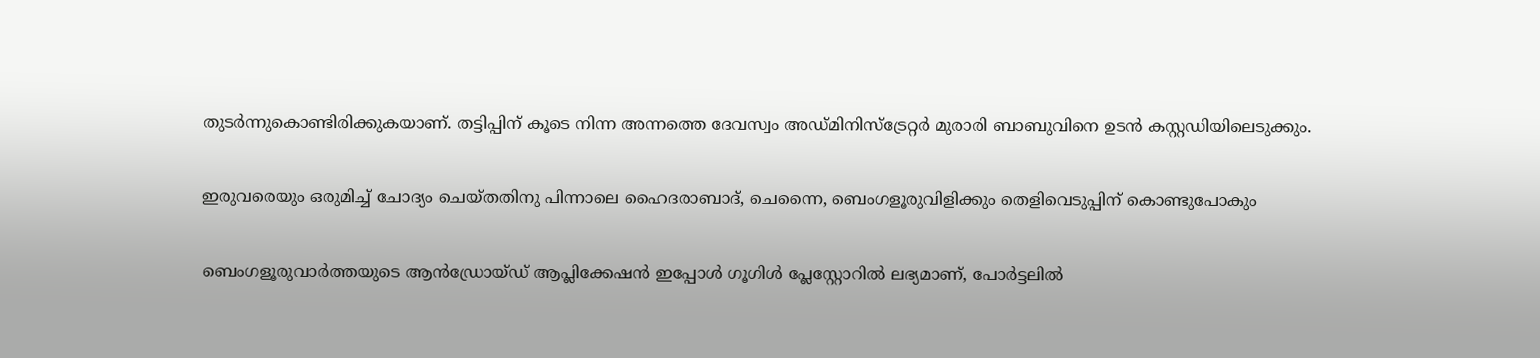തുടർന്നുകൊണ്ടിരിക്കുകയാണ്. തട്ടിപ്പിന് കൂടെ നിന്ന അന്നത്തെ ദേവസ്വം അഡ്മിനിസ്ട്രേറ്റർ മുരാരി ബാബുവിനെ ഉടൻ കസ്റ്റഡിയിലെടുക്കും.

ഇരുവരെയും ഒരുമിച്ച് ചോദ്യം ചെയ്തതിനു പിന്നാലെ ഹൈദരാബാദ്, ചെന്നൈ, ബെംഗളൂരുവിളിക്കും തെളിവെടുപ്പിന് കൊണ്ടുപോകും

ബെംഗളൂരുവാർത്തയുടെ ആൻഡ്രോയ്ഡ് ആപ്ലിക്കേഷൻ ഇപ്പോൾ ഗൂഗിൾ പ്ലേസ്റ്റോറിൽ ലഭ്യമാണ്, പോർട്ടലിൽ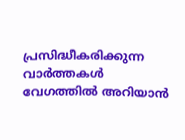പ്രസിദ്ധീകരിക്കുന്ന വാർത്തകൾ വേഗത്തിൽ അറിയാൻ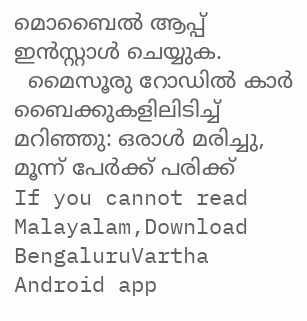മൊബൈൽ ആപ്പ് ഇൻസ്റ്റാൾ ചെയ്യുക.
  മൈസൂരു റോഡിൽ കാർ ബൈക്കുകളിലിടിച്ച് മറിഞ്ഞു: ഒരാൾ മരിച്ചു, മൂന്ന് പേർക്ക് പരിക്ക്
If you cannot read Malayalam,Download BengaluruVartha Android app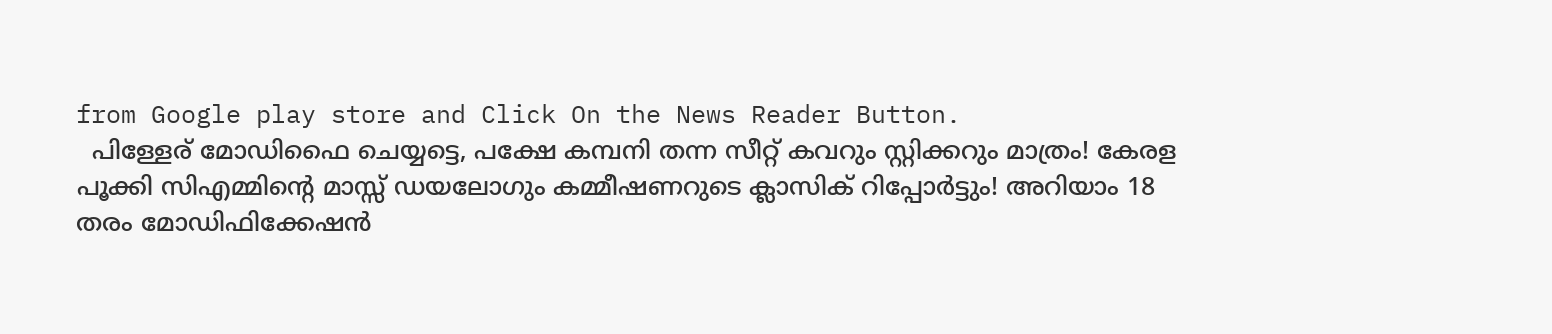from Google play store and Click On the News Reader Button.
  പിള്ളേര് മോഡിഫൈ ചെയ്യട്ടെ, പക്ഷേ കമ്പനി തന്ന സീറ്റ് കവറും സ്റ്റിക്കറും മാത്രം! കേരള പൂക്കി സിഎമ്മിന്റെ മാസ്സ് ഡയലോഗും കമ്മീഷണറുടെ ക്ലാസിക് റിപ്പോർട്ടും! അറിയാം 18 തരം മോഡിഫിക്കേഷൻ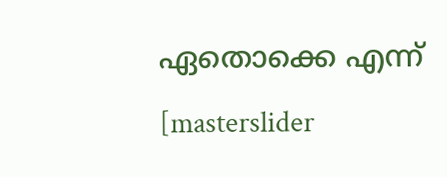ഏതൊക്കെ എന്ന്
[masterslider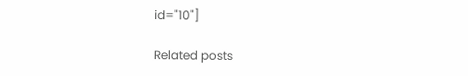id="10"]

Related posts